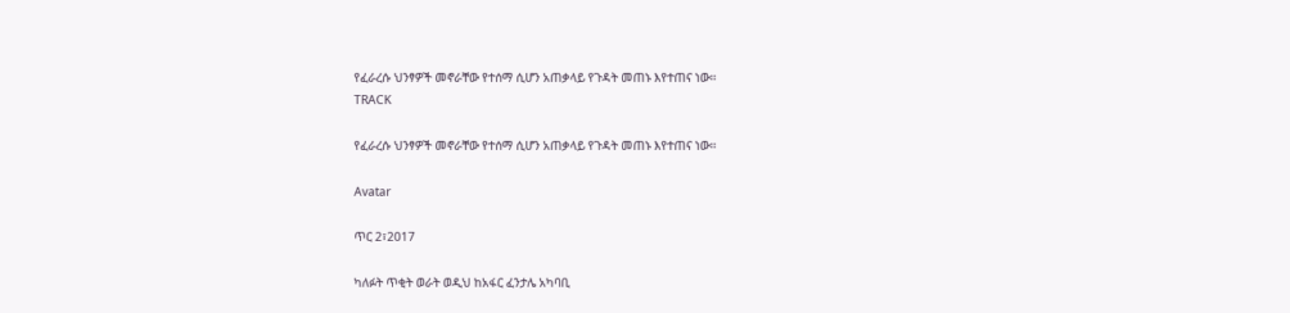የፈራረሱ ህንፃዎች መኖራቸው የተሰማ ሲሆን አጠቃላይ የጉዳት መጠኑ እየተጠና ነው፡፡
TRACK

የፈራረሱ ህንፃዎች መኖራቸው የተሰማ ሲሆን አጠቃላይ የጉዳት መጠኑ እየተጠና ነው፡፡

Avatar

ጥር 2፣2017

ካለፉት ጥቂት ወራት ወዲህ ከአፋር ፈንታሌ አካባቢ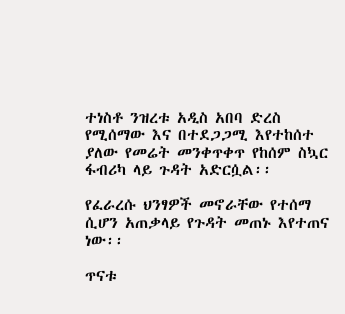ተነስቶ ንዝረቱ አዲስ አበባ ድረስ የሚሰማው እና በተደጋጋሚ እየተከሰተ ያለው የመሬት መንቀጥቀጥ የከሰም ስኳር ፋብሪካ ላይ ጉዳት አድርሷል፡፡

የፈራረሱ ህንፃዎች መኖራቸው የተሰማ ሲሆን አጠቃላይ የጉዳት መጠኑ እየተጠና ነው፡፡

ጥናቱ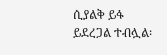ሲያልቅ ይፋ ይደረጋል ተብሏል፡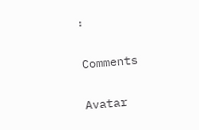፡

Comments

Avatar